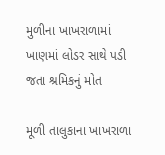મુળીના ખાખરાળામાં ખાણમાં લોડર સાથે પડી જતા શ્રમિકનું મોત

મૂળી તાલુકાના ખાખરાળા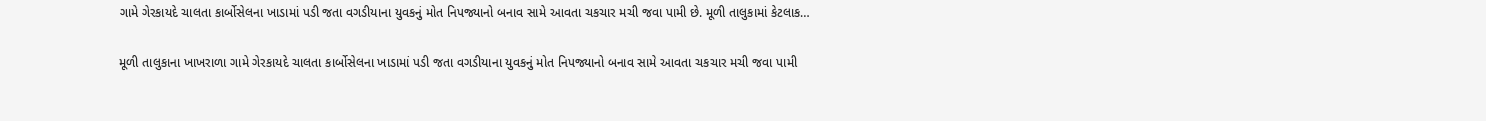ગામે ગેરકાયદે ચાલતા કાર્બોસેલના ખાડામાં પડી જતા વગડીયાના યુવકનું મોત નિપજ્યાનો બનાવ સામે આવતા ચકચાર મચી જવા પામી છે. મૂળી તાલુકામાં કેટલાક…

મૂળી તાલુકાના ખાખરાળા ગામે ગેરકાયદે ચાલતા કાર્બોસેલના ખાડામાં પડી જતા વગડીયાના યુવકનું મોત નિપજ્યાનો બનાવ સામે આવતા ચકચાર મચી જવા પામી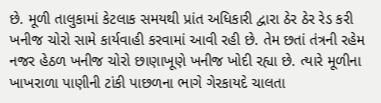છે. મૂળી તાલુકામાં કેટલાક સમયથી પ્રાંત અધિકારી દ્વારા ઠેર ઠેર રેડ કરી ખનીજ ચોરો સામે કાર્યવાહી કરવામાં આવી રહી છે. તેમ છતાં તંત્રની રહેમ નજર હેઠળ ખનીજ ચોરો છાણાખૂણે ખનીજ ખોદી રહ્યા છે. ત્યારે મૂળીના ખાખરાળા પાણીની ટાંકી પાછળના ભાગે ગેરકાયદે ચાલતા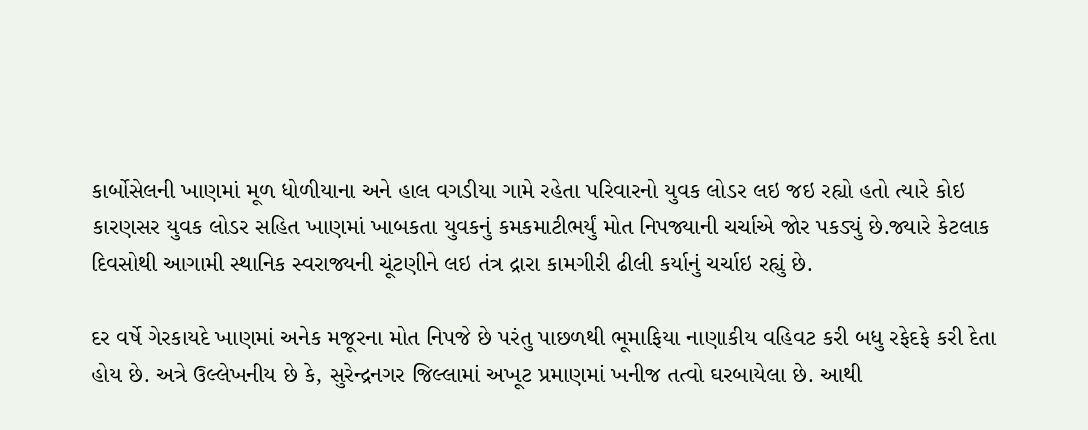કાર્બોસેલની ખાણમાં મૂળ ધોળીયાના અને હાલ વગડીયા ગામે રહેતા પરિવારનો યુવક લોડર લઇ જઇ રહ્યો હતો ત્યારે કોઇ કારણસર યુવક લોડર સહિત ખાણમાં ખાબકતા યુવકનું કમકમાટીભર્યું મોત નિપજ્યાની ચર્ચાએ જોર પકડ્યું છે.જ્યારે કેટલાક દિવસોથી આગામી સ્થાનિક સ્વરાજ્યની ચૂંટણીને લઇ તંત્ર દ્રારા કામગીરી ઢીલી કર્યાનું ચર્ચાઇ રહ્યું છે.

દર વર્ષે ગેરકાયદે ખાણમાં અનેક મજૂરના મોત નિપજે છે પરંતુ પાછળથી ભૂમાફિયા નાણાકીય વહિવટ કરી બધુ રફેદફે કરી દેતા હોય છે. અત્રે ઉલ્લેખનીય છે કે, સુરેન્દ્રનગર જિલ્લામાં અખૂટ પ્રમાણમાં ખનીજ તત્વો ઘરબાયેલા છે. આથી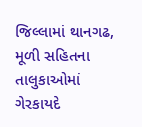જિલ્લામાં થાનગઢ, મૂળી સહિતના તાલુકાઓમાં ગેરકાયદે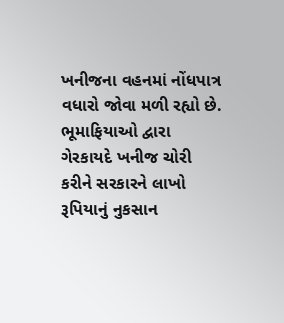ખનીજના વહનમાં નોંધપાત્ર વધારો જોવા મળી રહ્યો છે. ભૂમાફિયાઓ દ્વારા ગેરકાયદે ખનીજ ચોરી કરીને સરકારને લાખો રૂપિયાનું નુકસાન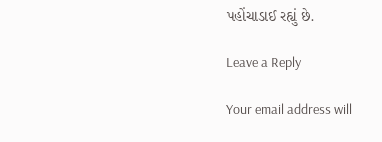પહોંચાડાઈ રહ્યું છે.

Leave a Reply

Your email address will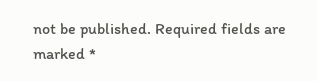not be published. Required fields are marked *